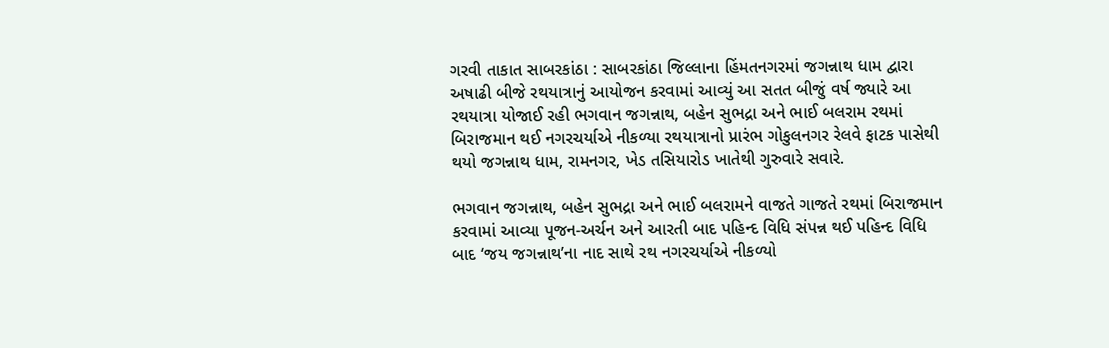ગરવી તાકાત સાબરકાંઠા : સાબરકાંઠા જિલ્લાના હિંમતનગરમાં જગન્નાથ ધામ દ્વારા અષાઢી બીજે રથયાત્રાનું આયોજન કરવામાં આવ્યું આ સતત બીજું વર્ષ જ્યારે આ રથયાત્રા યોજાઈ રહી ભગવાન જગન્નાથ, બહેન સુભદ્રા અને ભાઈ બલરામ રથમાં બિરાજમાન થઈ નગરચર્યાએ નીકળ્યા રથયાત્રાનો પ્રારંભ ગોકુલનગર રેલવે ફાટક પાસેથી થયો જગન્નાથ ધામ, રામનગર, ખેડ તસિયારોડ ખાતેથી ગુરુવારે સવારે.

ભગવાન જગન્નાથ, બહેન સુભદ્રા અને ભાઈ બલરામને વાજતે ગાજતે રથમાં બિરાજમાન કરવામાં આવ્યા પૂજન-અર્ચન અને આરતી બાદ પહિન્દ વિધિ સંપન્ન થઈ પહિન્દ વિધિ બાદ ‘જય જગન્નાથ’ના નાદ સાથે રથ નગરચર્યાએ નીકળ્યો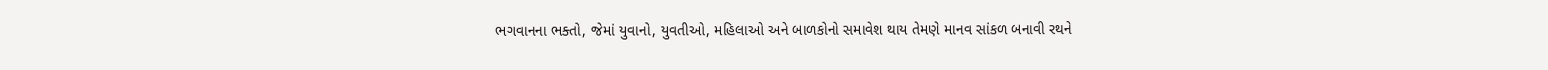ભગવાનના ભક્તો, જેમાં યુવાનો, યુવતીઓ, મહિલાઓ અને બાળકોનો સમાવેશ થાય તેમણે માનવ સાંકળ બનાવી રથને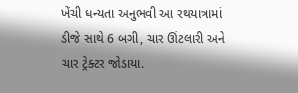ખેંચી ધન્યતા અનુભવી આ રથયાત્રામાં ડીજે સાથે 6 બગી, ચાર ઊંટલારી અને ચાર ટ્રેક્ટર જોડાયા.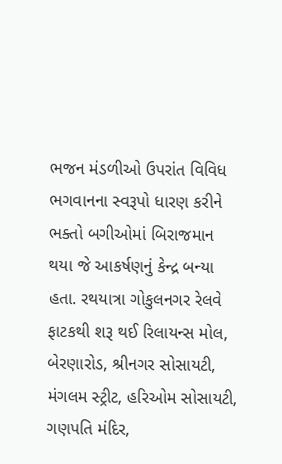ભજન મંડળીઓ ઉપરાંત વિવિધ ભગવાનના સ્વરૂપો ધારણ કરીને ભક્તો બગીઓમાં બિરાજમાન થયા જે આકર્ષણનું કેન્દ્ર બન્યા હતા. રથયાત્રા ગોકુલનગર રેલવે ફાટકથી શરૂ થઈ રિલાયન્સ મોલ, બેરણારોડ, શ્રીનગર સોસાયટી, મંગલમ સ્ટ્રીટ, હરિઓમ સોસાયટી, ગણપતિ મંદિર,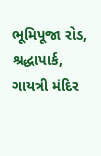ભૂમિપૂજા રોડ, શ્રદ્ધાપાર્ક, ગાયત્રી મંદિર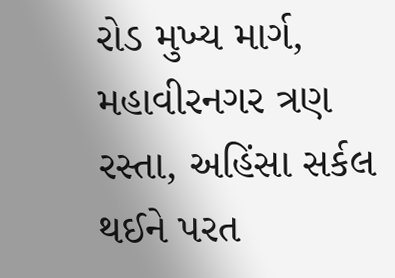રોડ મુખ્ય માર્ગ, મહાવીરનગર ત્રણ રસ્તા, અહિંસા સર્કલ થઈને પરત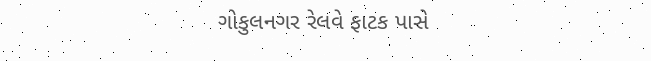ગોકુલનગર રેલવે ફાટક પાસે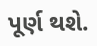પૂર્ણ થશે.